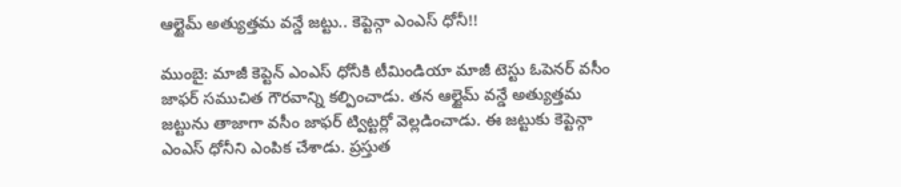ఆల్టైమ్ అత్యుత్తమ వన్డే జట్టు.. కెప్టెన్గా ఎంఎస్ ధోనీ!!

ముంబై: మాజీ కెప్టెన్ ఎంఎస్ ధోనీకి టీమిండియా మాజీ టెస్టు ఓపెనర్ వసీం జాఫర్ సముచిత గౌరవాన్ని కల్పించాడు. తన ఆల్టైమ్ వన్డే అత్యుత్తమ జట్టును తాజాగా వసీం జాఫర్ ట్విట్టర్లో వెల్లడించాడు. ఈ జట్టుకు కెప్టెన్గా ఎంఎస్ ధోనీని ఎంపిక చేశాడు. ప్రస్తుత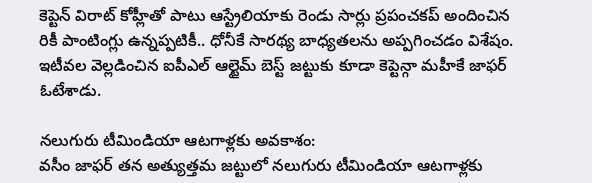కెప్టెన్ విరాట్ కోహ్లీతో పాటు ఆస్ట్రేలియాకు రెండు సార్లు ప్రపంచకప్ అందించిన రికీ పాంటింగ్లు ఉన్నప్పటికీ.. ధోనీకే సారథ్య బాధ్యతలను అప్పగించడం విశేషం. ఇటీవల వెల్లడించిన ఐపీఎల్ ఆల్టైమ్ బెస్ట్ జట్టుకు కూడా కెప్టెన్గా మహీకే జాఫర్ ఓటేశాడు.

నలుగురు టీమిండియా ఆటగాళ్లకు అవకాశం:
వసీం జాఫర్ తన అత్యుత్తమ జట్టులో నలుగురు టీమిండియా ఆటగాళ్లకు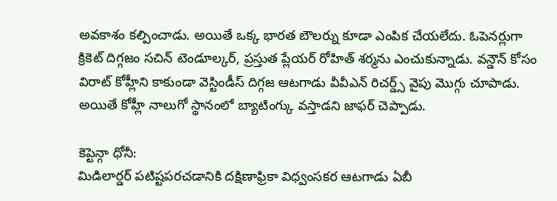అవకాశం కల్పించాడు. అయితే ఒక్క భారత బౌలర్ను కూడా ఎంపిక చేయలేదు. ఓపెనర్లుగా క్రికెట్ దిగ్గజం సచిన్ టెండూల్కర్, ప్రస్తుత ప్లేయర్ రోహిత్ శర్మను ఎంచుకున్నాడు. వన్డౌన్ కోసం విరాట్ కోహ్లీని కాకుండా వెస్టిండీస్ దిగ్గజ ఆటగాడు వీవీఎన్ రిచర్డ్స్ వైపు మొగ్గు చూపాడు. అయితే కోహ్లీ నాలుగో స్థానంలో బ్యాటింగ్కు వస్తాడని జాఫర్ చెప్పాడు.

కెప్టెన్గా ధోనీ:
మిడిలార్డర్ పటిష్టపరచడానికి దక్షిణాఫ్రికా విధ్వంసకర ఆటగాడు ఏబీ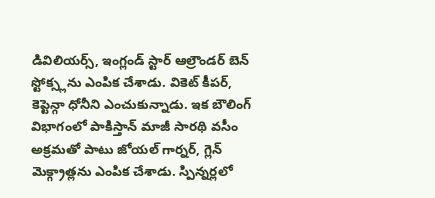డివిలియర్స్, ఇంగ్లండ్ స్టార్ ఆల్రౌండర్ బెన్ స్టోక్స్లను ఎంపిక చేశాడు. వికెట్ కీపర్, కెప్టెన్గా ధోనీని ఎంచుకున్నాడు. ఇక బౌలింగ్ విభాగంలో పాకిస్తాన్ మాజీ సారథి వసీం అక్రమతో పాటు జోయల్ గార్నర్, గ్లెన్ మెక్గ్రాత్లను ఎంపిక చేశాడు. స్పిన్నర్లలో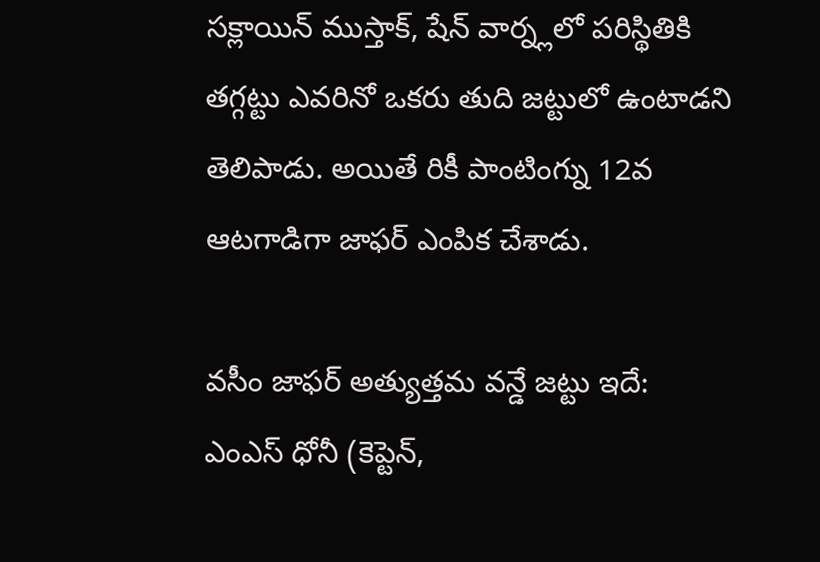సక్లాయిన్ ముస్తాక్, షేన్ వార్న్లలో పరిస్థితికి తగ్గట్టు ఎవరినో ఒకరు తుది జట్టులో ఉంటాడని తెలిపాడు. అయితే రికీ పాంటింగ్ను 12వ ఆటగాడిగా జాఫర్ ఎంపిక చేశాడు.

వసీం జాఫర్ అత్యుత్తమ వన్డే జట్టు ఇదే:
ఎంఎస్ ధోనీ (కెప్టెన్,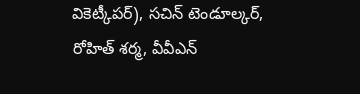వికెట్కీపర్), సచిన్ టెండూల్కర్, రోహిత్ శర్మ, వీవీఎన్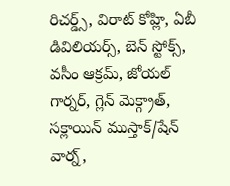రిచర్డ్స్, విరాట్ కోహ్లి, ఏబీ డివిలియర్స్, బెన్ స్టోక్స్, వసీం ఆక్రమ్, జోయల్ గార్నర్, గ్లెన్ మెక్గ్రాత్, సక్లాయిన్ ముస్తాక్/షేన్ వార్న్,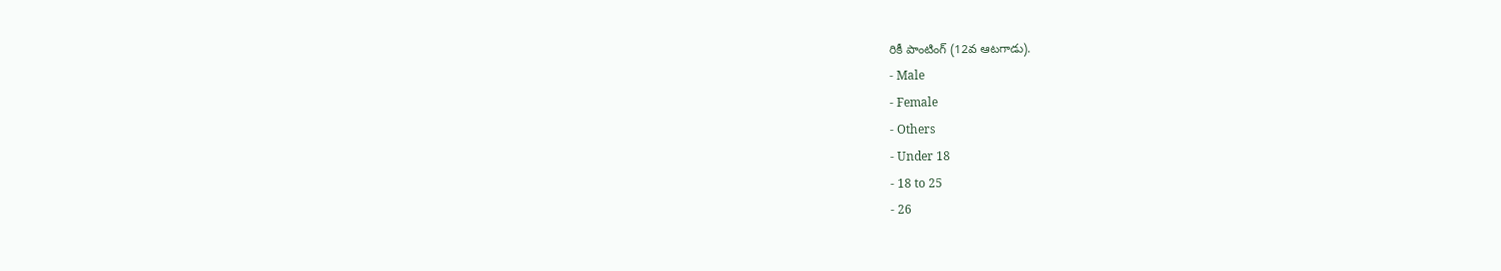రికీ పాంటింగ్ (12వ ఆటగాడు).
- Male
- Female
- Others
- Under 18
- 18 to 25
- 26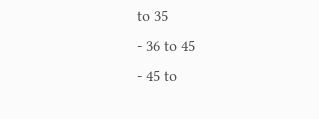to 35
- 36 to 45
- 45 to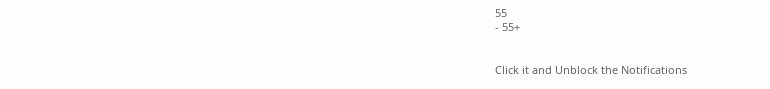55
- 55+


Click it and Unblock the Notifications